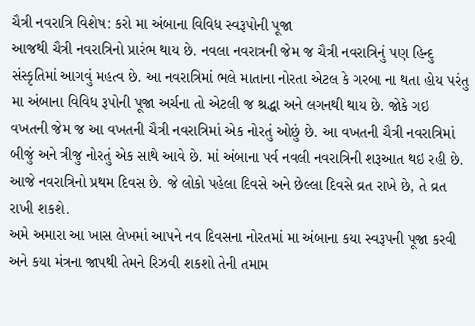ચૈત્રી નવરાત્રિ વિશેષ: કરો મા અંબાના વિવિધ સ્વરૂપોની પૂજા
આજથી ચૈત્રી નવરાત્રિનો પ્રારંભ થાય છે. નવલા નવરાત્રની જેમ જ ચૈત્રી નવરાત્રિનું પણ હિન્દુ સંસ્કૃતિમાં આગવું મહત્વ છે. આ નવરાત્રિમાં ભલે માતાના નોરતા એટલ કે ગરબા ના થતા હોય પરંતુ મા અંબાના વિવિધ રૂપોની પૂજા અર્ચના તો એટલી જ શ્રદ્ધા અને લગનથી થાય છે. જોકે ગઇ વખતની જેમ જ આ વખતની ચૈત્રી નવરાત્રિમાં એક નોરતું ઓછું છે. આ વખતની ચૈત્રી નવરાત્રિમાં બીજું અને ત્રીજુ નોરતું એક સાથે આવે છે. માં અંબાના પર્વ નવલી નવરાત્રિની શરૂઆત થઇ રહી છે. આજે નવરાત્રિનો પ્રથમ દિવસ છે. જે લોકો પહેલા દિવસે અને છેલ્લા દિવસે વ્રત રાખે છે, તે વ્રત રાખી શકશે.
અમે અમારા આ ખાસ લેખમાં આપને નવ દિવસના નોરતમાં મા અંબાના કયા સ્વરૂપની પૂજા કરવી અને કયા મંત્રના જાપથી તેમને રિઝવી શકશો તેની તમામ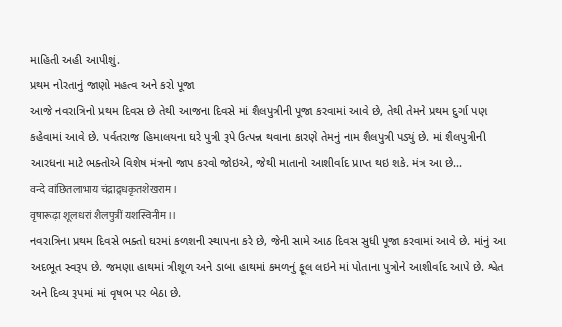માહિતી અહી આપીશું.
પ્રથમ નોરતાનું જાણો મહત્વ અને કરો પૂજા
આજે નવરાત્રિનો પ્રથમ દિવસ છે તેથી આજના દિવસે માં શૈલપુત્રીની પૂજા કરવામાં આવે છે, તેથી તેમને પ્રથમ દુર્ગા પણ કહેવામાં આવે છે. પર્વતરાજ હિમાલયના ઘરે પુત્રી રૂપે ઉત્પન્ન થવાના કારણે તેમનું નામ શૈલપુત્રી પડ્યું છે. માં શૈલપુત્રીની આરધના માટે ભક્તોએ વિશેષ મંત્રનો જાપ કરવો જોઇએ, જેથી માતાનો આશીર્વાદ પ્રાપ્ત થઇ શકે. મંત્ર આ છે...
वन्दे वांछितलाभाय चंद्राद्र्धकृतशेखराम।
वृषारूढ़ा शूलधरां शैलपुत्रीं यशस्विनीम।।
નવરાત્રિના પ્રથમ દિવસે ભક્તો ઘરમાં કળશની સ્થાપના કરે છે, જેની સામે આઠ દિવસ સુધી પૂજા કરવામાં આવે છે. માંનું આ અદભૂત સ્વરૂપ છે. જમણા હાથમાં ત્રીશૂળ અને ડાબા હાથમાં કમળનું ફૂલ લઇને માં પોતાના પુત્રોને આશીર્વાદ આપે છે. શ્વેત અને દિવ્ય રૂપમાં માં વૃષભ પર બેઠા છે.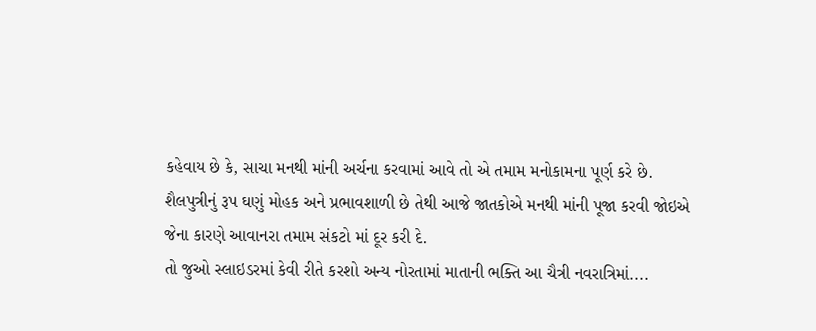કહેવાય છે કે, સાચા મનથી માંની અર્ચના કરવામાં આવે તો એ તમામ મનોકામના પૂર્ણ કરે છે. શૈલપુત્રીનું રૂપ ઘણું મોહક અને પ્રભાવશાળી છે તેથી આજે જાતકોએ મનથી માંની પૂજા કરવી જોઇએ જેના કારણે આવાનરા તમામ સંકટો માં દૂર કરી દે.
તો જુઓ સ્લાઇડરમાં કેવી રીતે કરશો અન્ય નોરતામાં માતાની ભક્તિ આ ચૈત્રી નવરાત્રિમાં....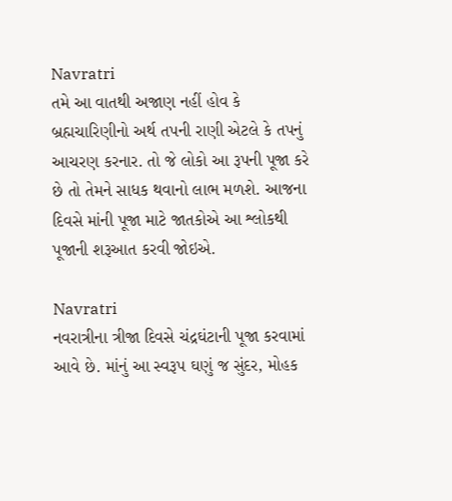Navratri
તમે આ વાતથી અજાણ નહીં હોવ કે બ્રહ્મચારિણીનો અર્થ તપની રાણી એટલે કે તપનું આચરણ કરનાર. તો જે લોકો આ રૂપની પૂજા કરે છે તો તેમને સાધક થવાનો લાભ મળશે. આજના દિવસે માંની પૂજા માટે જાતકોએ આ શ્લોકથી પૂજાની શરૂઆત કરવી જોઇએ.

Navratri
નવરાત્રીના ત્રીજા દિવસે ચંદ્રઘંટાની પૂજા કરવામાં આવે છે. માંનું આ સ્વરૂપ ઘણું જ સુંદર, મોહક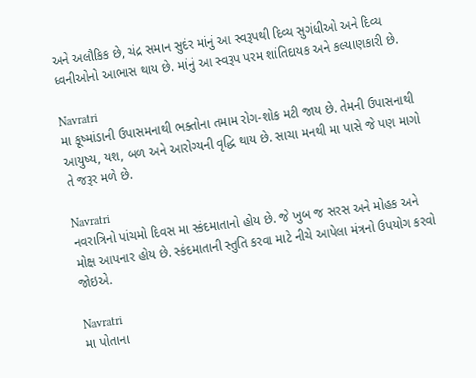અને અલૌકિક છે, ચંદ્ર સમાન સુદંર માંનું આ સ્વરૂપથી દિવ્ય સુગંધીઓ અને દિવ્ય ધ્વનીઓનો આભાસ થાય છે. માંનું આ સ્વરૂપ પરમ શાંતિદાયક અને કલ્યાણકારી છે.

Navratri
મા કૂષ્માંડાની ઉપાસમનાથી ભક્તોના તમામ રોગ-શોક મટી જાય છે. તેમની ઉપાસનાથી આયુષ્ય, યશ, બળ અને આરોગ્યની વૃદ્ધિ થાય છે. સાચા મનથી મા પાસે જે પણ માગો તે જરૂર મળે છે.

Navratri
નવરાત્રિનો પાંચમો દિવસ મા સ્કંદમાતાનો હોય છે. જે ખુબ જ સરસ અને મોહક અને મોક્ષ આપનાર હોય છે. સ્કંદમાતાની સ્તુતિ કરવા માટે નીચે આપેલા મંત્રનો ઉપયોગ કરવો જોઇએ.

Navratri
મા પોતાના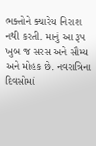ભક્તોને ક્યારેય નિરાશ નથી કરતી. માનું આ રૂપ ખુબ જ સરસ અને સૌમ્ય અને મોહક છે. નવરાત્રિના દિવસોમાં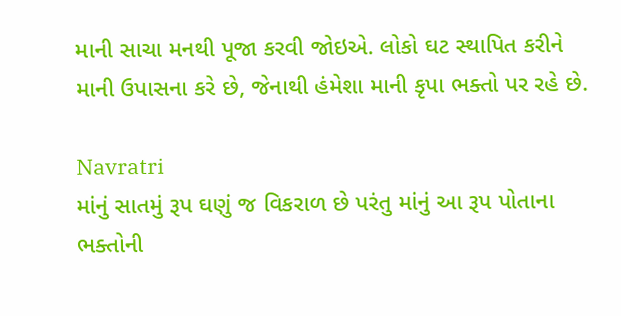માની સાચા મનથી પૂજા કરવી જોઇએ. લોકો ઘટ સ્થાપિત કરીને માની ઉપાસના કરે છે, જેનાથી હંમેશા માની કૃપા ભક્તો પર રહે છે.

Navratri
માંનું સાતમું રૂપ ઘણું જ વિકરાળ છે પરંતુ માંનું આ રૂપ પોતાના ભક્તોની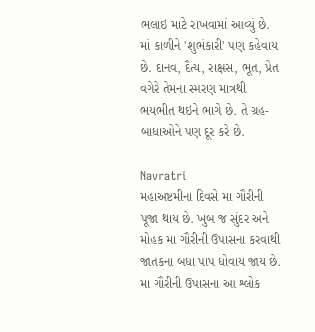ભલાઇ માટે રાખવામાં આવ્યું છે. માં કાળીને 'શુભંકારી' પણ કહેવાય છે. દાનવ, દૈત્ય, રાક્ષસ, ભૂત, પ્રેત વગેરે તેમના સ્મરણ માત્રથી ભયભીત થઇને ભાગે છે. તે ગ્રહ-બાધાઓને પણ દૂર કરે છે.

Navratri
મહાઅષ્ટમીના દિવસે મા ગૌરીની પૂજા થાય છે. ખુબ જ સુંદર અને મોહક મા ગૌરીની ઉપાસના કરવાથી જાતકના બધા પાપ ધોવાય જાય છે. મા ગૌરીની ઉપાસના આ શ્લોક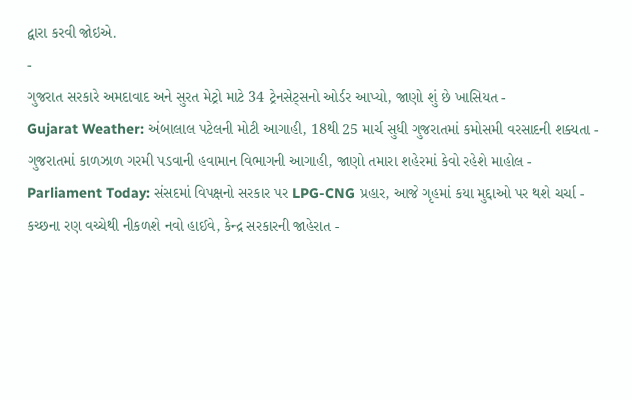દ્વારા કરવી જોઇએ.
-
ગુજરાત સરકારે અમદાવાદ અને સુરત મેટ્રો માટે 34 ટ્રેનસેટ્સનો ઓર્ડર આપ્યો, જાણો શું છે ખાસિયત -
Gujarat Weather: અંબાલાલ પટેલની મોટી આગાહી, 18થી 25 માર્ચ સુધી ગુજરાતમાં કમોસમી વરસાદની શક્યતા -
ગુજરાતમાં કાળઝાળ ગરમી પડવાની હવામાન વિભાગની આગાહી, જાણો તમારા શહેરમાં કેવો રહેશે માહોલ -
Parliament Today: સંસદમાં વિપક્ષનો સરકાર પર LPG-CNG પ્રહાર, આજે ગૃહમાં કયા મુદ્દાઓ પર થશે ચર્ચા -
કચ્છના રણ વચ્ચેથી નીકળશે નવો હાઈવે, કેન્દ્ર સરકારની જાહેરાત -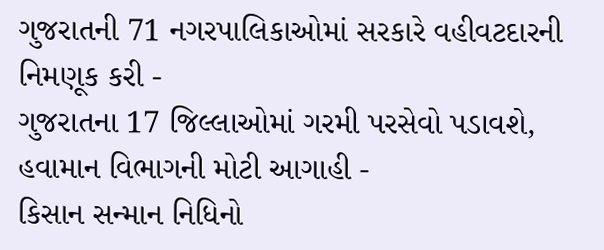ગુજરાતની 71 નગરપાલિકાઓમાં સરકારે વહીવટદારની નિમણૂક કરી -
ગુજરાતના 17 જિલ્લાઓમાં ગરમી પરસેવો પડાવશે, હવામાન વિભાગની મોટી આગાહી -
કિસાન સન્માન નિધિનો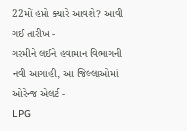22મોં હપ્તો ક્યારે આવશે? આવી ગઈ તારીખ -
ગરમીને લઈને હવામાન વિભાગની નવી આગાહી, આ જિલ્લાઓમાં ઓરેન્જ એલર્ટ -
LPG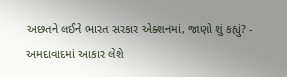અછતને લઈને ભારત સરકાર એક્શનમાં, જાણો શું કહ્યું? -
અમદાવાદમાં આકાર લેશે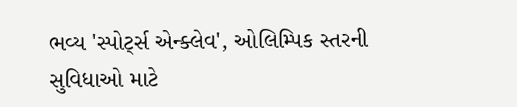ભવ્ય 'સ્પોર્ટ્સ એન્ક્લેવ', ઓલિમ્પિક સ્તરની સુવિધાઓ માટે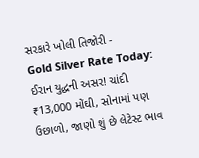સરકારે ખોલી તિજોરી -
Gold Silver Rate Today: ઈરાન યુદ્ધની અસર! ચાંદી ₹13,000 મોંઘી, સોનામાં પણ ઉછાળો, જાણો શું છે લેટેસ્ટ ભાવ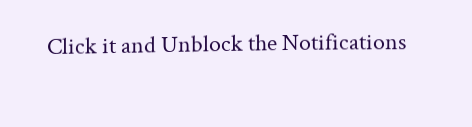Click it and Unblock the Notifications